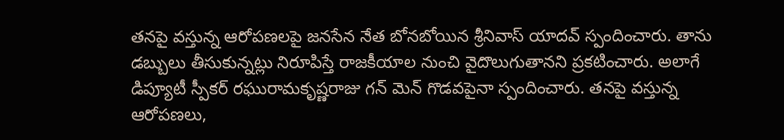తనపై వస్తున్న ఆరోపణలపై జనసేన నేత బోనబోయిన శ్రీనివాస్ యాదవ్ స్పందించారు. తాను డబ్బులు తీసుకున్నట్లు నిరూపిస్తే రాజకీయాల నుంచి వైదొలుగుతానని ప్రకటించారు. అలాగే డిప్యూటీ స్పీకర్ రఘురామకృష్ణరాజు గన్ మెన్ గొడవపైనా స్పందించారు. తనపై వస్తున్న ఆరోపణలు,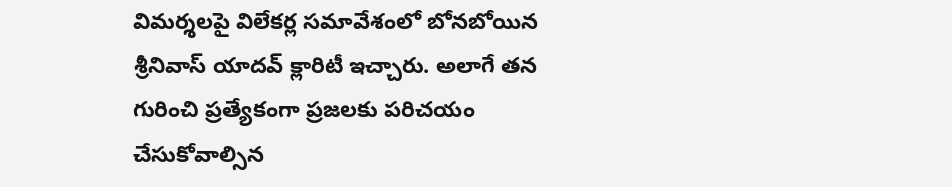విమర్శలపై విలేకర్ల సమావేశంలో బోనబోయిన శ్రీనివాస్ యాదవ్ క్లారిటీ ఇచ్చారు. అలాగే తన గురించి ప్రత్యేకంగా ప్రజలకు పరిచయం చేసుకోవాల్సిన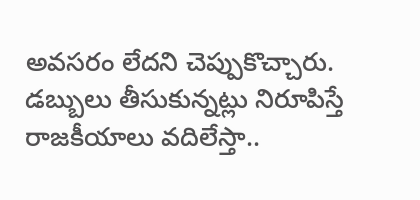అవసరం లేదని చెప్పుకొచ్చారు.
డబ్బులు తీసుకున్నట్లు నిరూపిస్తే రాజకీయాలు వదిలేస్తా..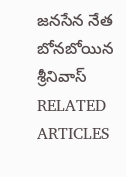జనసేన నేత బోనబోయిన శ్రీనివాస్
RELATED ARTICLES